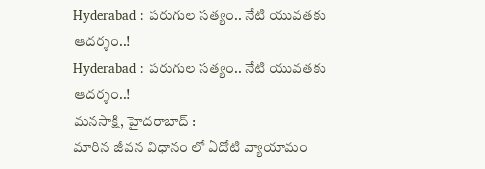Hyderabad : పరుగుల సత్యం.. నేటి యువతకు ఆదర్శం..!
Hyderabad : పరుగుల సత్యం.. నేటి యువతకు ఆదర్శం..!
మనసాక్షి, హైదరాబాద్ :
మారిన జీవన విధానం లో ఏదోటి వ్యాయామం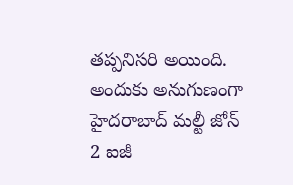తప్పనిసరి అయింది. అందుకు అనుగుణంగా హైదరాబాద్ మల్టీ జోన్ 2 ఐజీ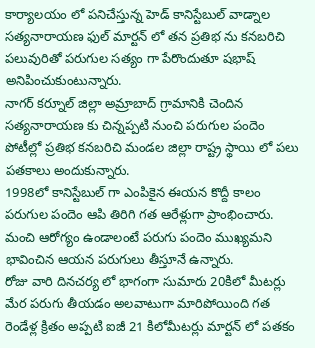కార్యాలయం లో పనిచేస్తున్న హెడ్ కానిస్టేబుల్ వాడ్నాల సత్యనారాయణ ఫుల్ మార్టన్ లో తన ప్రతిభ ను కనబరిచి పలువురితో పరుగుల సత్యం గా పేరొందుతూ షభాష్ అనిపించుకుంటున్నారు.
నాగర్ కర్నూల్ జిల్లా అమ్రాబాద్ గ్రామానికి చెందిన సత్యనారాయణ కు చిన్నప్పటి నుంచి పరుగుల పందెం పోటీల్లో ప్రతిభ కనబరిచి మండల జిల్లా రాష్ట్ర స్థాయి లో పలు పతకాలు అందుకున్నారు.
1998లో కానిస్టేబుల్ గా ఎంపికైన ఈయన కొద్దీ కాలం పరుగుల పందెం ఆపి తిరిగి గత ఆరేళ్లుగా ప్రాంభించారు. మంచి ఆరోగ్యం ఉండాలంటే పరుగు పందెం ముఖ్యమని భావించిన ఆయన పరుగులు తీస్తూనే ఉన్నారు.
రోజు వారి దినచర్య లో భాగంగా సుమారు 20కిలో మీటర్లు మేర పరుగు తీయడం అలవాటుగా మారిపోయింది గత రెండేళ్ల క్రితం అప్పటి ఐజీ 21 కిలోమీటర్లు మార్టన్ లో పతకం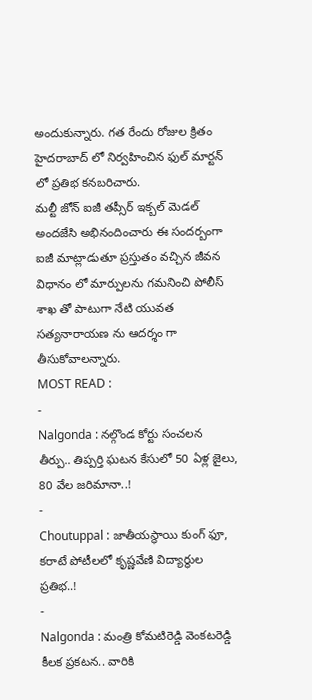అందుకున్నారు. గత రేందు రోజుల క్రితం హైదరాబాద్ లో నిర్వహించిన ఫుల్ మార్టన్ లో ప్రతిభ కనబరిచారు.
మల్టీ జోన్ ఐజీ తప్సీర్ ఇక్బల్ మెడల్ అందజేసి అభినందించారు ఈ సందర్బంగా ఐజీ మాట్లాడుతూ ప్రస్తుతం వచ్చిన జీవన విధానం లో మార్పులను గమనించి పోలీస్ శాఖ తో పాటుగా నేటి యువత సత్యనారాయణ ను ఆదర్శం గా తీసుకోవాలన్నారు.
MOST READ :
-
Nalgonda : నల్గొండ కోర్టు సంచలన తీర్పు.. తిప్పర్తి ఘటన కేసులో 50 ఏళ్ల జైలు, 80 వేల జరిమానా..!
-
Choutuppal : జాతీయస్థాయి కుంగ్ ఫూ, కరాటే పోటీలలో కృష్ణవేణి విద్యార్థుల ప్రతిభ..!
-
Nalgonda : మంత్రి కోమటిరెడ్డి వెంకటరెడ్డి కీలక ప్రకటన.. వారికి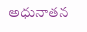అధునాతన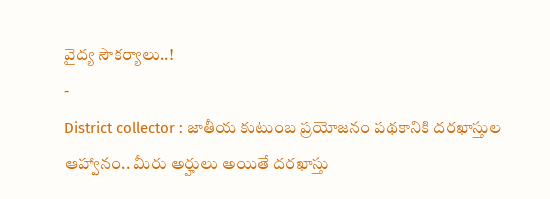వైద్య సౌకర్యాలు..!
-
District collector : జాతీయ కుటుంబ ప్రయోజనం పథకానికి దరఖాస్తుల ఆహ్వానం.. మీరు అర్హులు అయితే దరఖాస్తు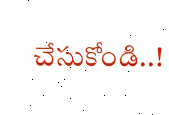చేసుకోండి..!